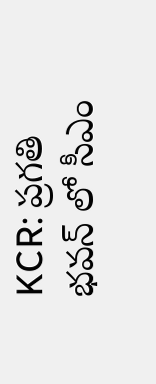KCR: ప్రగతి భవన్ లో సీఎం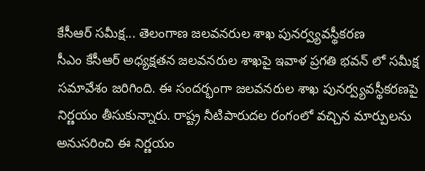కేసీఆర్ సమీక్ష... తెలంగాణ జలవనరుల శాఖ పునర్వ్యవస్థీకరణ
సీఎం కేసీఆర్ అధ్యక్షతన జలవనరుల శాఖపై ఇవాళ ప్రగతి భవన్ లో సమీక్ష సమావేశం జరిగింది. ఈ సందర్భంగా జలవనరుల శాఖ పునర్వ్యవస్థీకరణపై నిర్ణయం తీసుకున్నారు. రాష్ట్ర నీటిపారుదల రంగంలో వచ్చిన మార్పులను అనుసరించి ఈ నిర్ణయం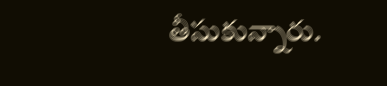తీసుకున్నారు.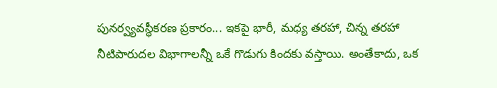పునర్వ్యవస్థీకరణ ప్రకారం... ఇకపై భారీ, మధ్య తరహా, చిన్న తరహా నీటిపారుదల విభాగాలన్నీ ఒకే గొడుగు కిందకు వస్తాయి. అంతేకాదు, ఒక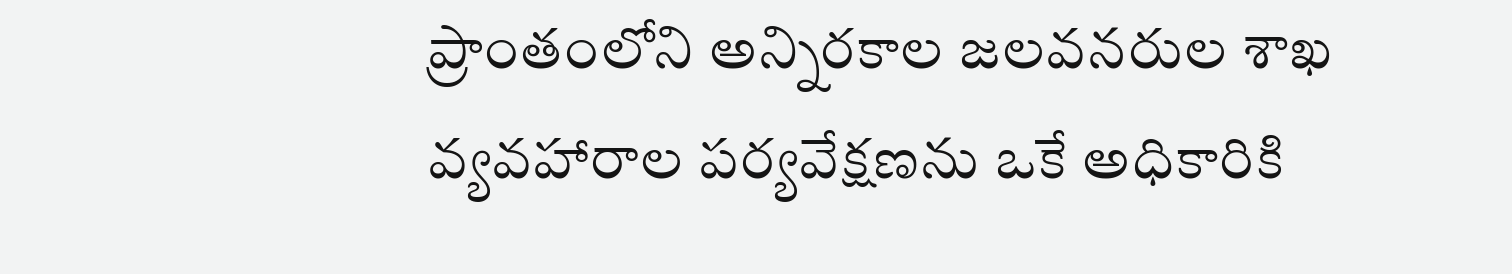ప్రాంతంలోని అన్నిరకాల జలవనరుల శాఖ వ్యవహారాల పర్యవేక్షణను ఒకే అధికారికి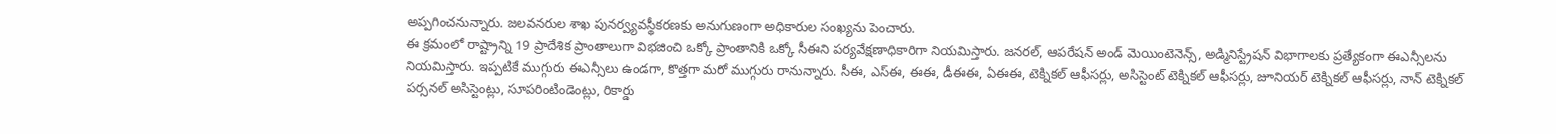అప్పగించనున్నారు. జలవనరుల శాఖ పునర్వ్యవస్థీకరణకు అనుగుణంగా అధికారుల సంఖ్యను పెంచారు.
ఈ క్రమంలో రాష్ట్రాన్ని 19 ప్రాదేశిక ప్రాంతాలుగా విభజించి ఒక్కో ప్రాంతానికి ఒక్కో సీఈని పర్యవేక్షణాధికారిగా నియమిస్తారు. జనరల్, ఆపరేషన్ అండ్ మెయింటెనెన్స్, అడ్మినిస్ట్రేషన్ విభాగాలకు ప్రత్యేకంగా ఈఎన్సీలను నియమిస్తారు. ఇప్పటికే ముగ్గురు ఈఎన్సీలు ఉండగా, కొత్తగా మరో ముగ్గురు రానున్నారు. సీఈ, ఎస్ఈ, ఈఈ, డీఈఈ, ఏఈఈ, టెక్నికల్ ఆఫీసర్లు, అసిస్టెంట్ టెక్నికల్ ఆఫీసర్లు, జూనియర్ టెక్నికల్ ఆఫీసర్లు, నాన్ టెక్నికల్ పర్సనల్ అసిస్టెంట్లు, సూపరింటిండెంట్లు, రికార్డు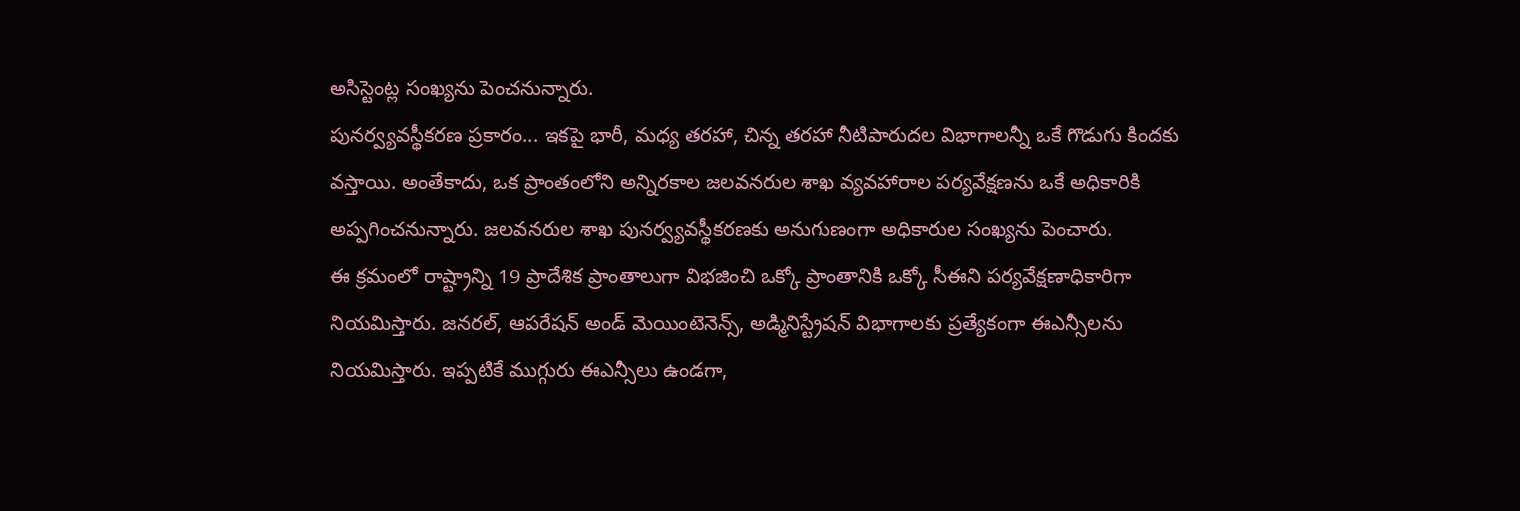అసిస్టెంట్ల సంఖ్యను పెంచనున్నారు.
పునర్వ్యవస్థీకరణ ప్రకారం... ఇకపై భారీ, మధ్య తరహా, చిన్న తరహా నీటిపారుదల విభాగాలన్నీ ఒకే గొడుగు కిందకు వస్తాయి. అంతేకాదు, ఒక ప్రాంతంలోని అన్నిరకాల జలవనరుల శాఖ వ్యవహారాల పర్యవేక్షణను ఒకే అధికారికి అప్పగించనున్నారు. జలవనరుల శాఖ పునర్వ్యవస్థీకరణకు అనుగుణంగా అధికారుల సంఖ్యను పెంచారు.
ఈ క్రమంలో రాష్ట్రాన్ని 19 ప్రాదేశిక ప్రాంతాలుగా విభజించి ఒక్కో ప్రాంతానికి ఒక్కో సీఈని పర్యవేక్షణాధికారిగా నియమిస్తారు. జనరల్, ఆపరేషన్ అండ్ మెయింటెనెన్స్, అడ్మినిస్ట్రేషన్ విభాగాలకు ప్రత్యేకంగా ఈఎన్సీలను నియమిస్తారు. ఇప్పటికే ముగ్గురు ఈఎన్సీలు ఉండగా,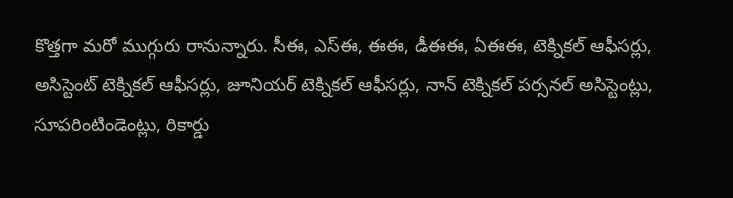కొత్తగా మరో ముగ్గురు రానున్నారు. సీఈ, ఎస్ఈ, ఈఈ, డీఈఈ, ఏఈఈ, టెక్నికల్ ఆఫీసర్లు, అసిస్టెంట్ టెక్నికల్ ఆఫీసర్లు, జూనియర్ టెక్నికల్ ఆఫీసర్లు, నాన్ టెక్నికల్ పర్సనల్ అసిస్టెంట్లు, సూపరింటిండెంట్లు, రికార్డు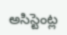అసిస్టెంట్ల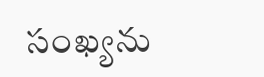సంఖ్యను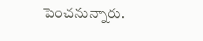పెంచనున్నారు.